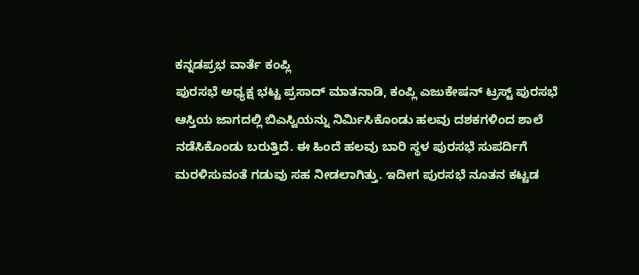ಕನ್ನಡಪ್ರಭ ವಾರ್ತೆ ಕಂಪ್ಲಿ
ಪುರಸಭೆ ಅಧ್ಯಕ್ಷ ಭಟ್ಟ ಪ್ರಸಾದ್ ಮಾತನಾಡಿ, ಕಂಪ್ಲಿ ಎಜುಕೇಷನ್ ಟ್ರಸ್ಟ್ ಪುರಸಭೆ ಆಸ್ತಿಯ ಜಾಗದಲ್ಲಿ ಬಿಎಸ್ವಿಯನ್ನು ನಿರ್ಮಿಸಿಕೊಂಡು ಹಲವು ದಶಕಗಳಿಂದ ಶಾಲೆ ನಡೆಸಿಕೊಂಡು ಬರುತ್ತಿದೆ. ಈ ಹಿಂದೆ ಹಲವು ಬಾರಿ ಸ್ಥಳ ಪುರಸಭೆ ಸುಪರ್ದಿಗೆ ಮರಳಿಸುವಂತೆ ಗಡುವು ಸಹ ನೀಡಲಾಗಿತ್ತು. ಇದೀಗ ಪುರಸಭೆ ನೂತನ ಕಟ್ಟಡ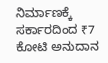ನಿರ್ಮಾಣಕ್ಕೆ ಸರ್ಕಾರದಿಂದ ₹7 ಕೋಟಿ ಅನುದಾನ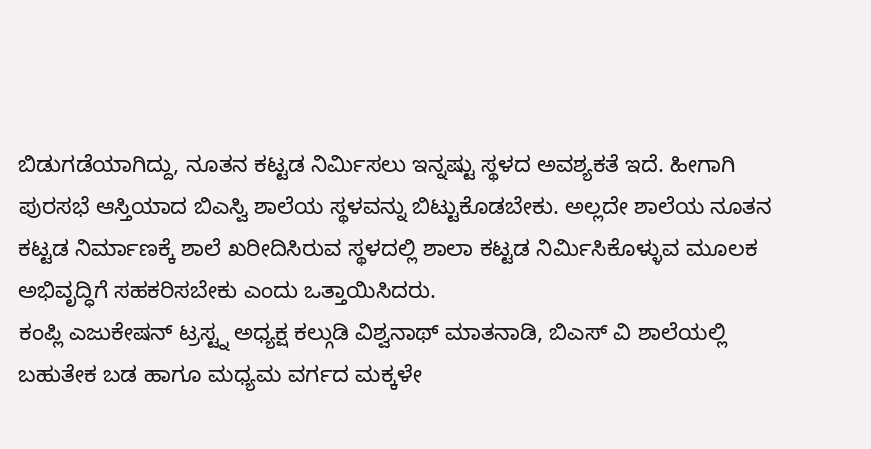ಬಿಡುಗಡೆಯಾಗಿದ್ದು, ನೂತನ ಕಟ್ಟಡ ನಿರ್ಮಿಸಲು ಇನ್ನಷ್ಟು ಸ್ಥಳದ ಅವಶ್ಯಕತೆ ಇದೆ. ಹೀಗಾಗಿ ಪುರಸಭೆ ಆಸ್ತಿಯಾದ ಬಿಎಸ್ವಿ ಶಾಲೆಯ ಸ್ಥಳವನ್ನು ಬಿಟ್ಟುಕೊಡಬೇಕು. ಅಲ್ಲದೇ ಶಾಲೆಯ ನೂತನ ಕಟ್ಟಡ ನಿರ್ಮಾಣಕ್ಕೆ ಶಾಲೆ ಖರೀದಿಸಿರುವ ಸ್ಥಳದಲ್ಲಿ ಶಾಲಾ ಕಟ್ಟಡ ನಿರ್ಮಿಸಿಕೊಳ್ಳುವ ಮೂಲಕ ಅಭಿವೃದ್ಧಿಗೆ ಸಹಕರಿಸಬೇಕು ಎಂದು ಒತ್ತಾಯಿಸಿದರು.
ಕಂಪ್ಲಿ ಎಜುಕೇಷನ್ ಟ್ರಸ್ಟ್ನ ಅಧ್ಯಕ್ಷ ಕಲ್ಗುಡಿ ವಿಶ್ವನಾಥ್ ಮಾತನಾಡಿ, ಬಿಎಸ್ ವಿ ಶಾಲೆಯಲ್ಲಿ ಬಹುತೇಕ ಬಡ ಹಾಗೂ ಮಧ್ಯಮ ವರ್ಗದ ಮಕ್ಕಳೇ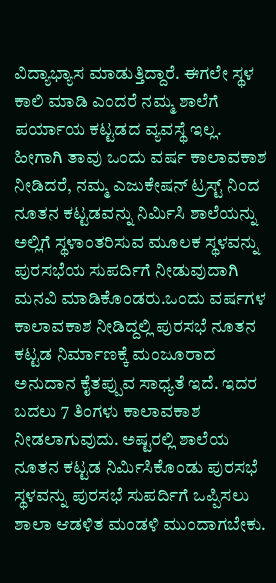ವಿದ್ಯಾಭ್ಯಾಸ ಮಾಡುತ್ತಿದ್ದಾರೆ. ಈಗಲೇ ಸ್ಥಳ ಕಾಲಿ ಮಾಡಿ ಎಂದರೆ ನಮ್ಮ ಶಾಲೆಗೆ ಪರ್ಯಾಯ ಕಟ್ಟಡದ ವ್ಯವಸ್ಥೆ ಇಲ್ಲ. ಹೀಗಾಗಿ ತಾವು ಒಂದು ವರ್ಷ ಕಾಲಾವಕಾಶ ನೀಡಿದರೆ, ನಮ್ಮ ಎಜುಕೇಷನ್ ಟ್ರಸ್ಟ್ ನಿಂದ ನೂತನ ಕಟ್ಟಡವನ್ನು ನಿರ್ಮಿಸಿ ಶಾಲೆಯನ್ನು ಅಲ್ಲಿಗೆ ಸ್ಥಳಾಂತರಿಸುವ ಮೂಲಕ ಸ್ಥಳವನ್ನು ಪುರಸಭೆಯ ಸುಪರ್ದಿಗೆ ನೀಡುವುದಾಗಿ ಮನವಿ ಮಾಡಿಕೊಂಡರು.ಒಂದು ವರ್ಷಗಳ ಕಾಲಾವಕಾಶ ನೀಡಿದ್ದಲ್ಲಿ ಪುರಸಭೆ ನೂತನ ಕಟ್ಟಡ ನಿರ್ಮಾಣಕ್ಕೆ ಮಂಜೂರಾದ ಅನುದಾನ ಕೈತಪ್ಪುವ ಸಾಧ್ಯತೆ ಇದೆ. ಇದರ ಬದಲು 7 ತಿಂಗಳು ಕಾಲಾವಕಾಶ ನೀಡಲಾಗುವುದು. ಅಷ್ಟರಲ್ಲಿ ಶಾಲೆಯ ನೂತನ ಕಟ್ಟಡ ನಿರ್ಮಿಸಿಕೊಂಡು ಪುರಸಭೆ ಸ್ಥಳವನ್ನು ಪುರಸಭೆ ಸುಪರ್ದಿಗೆ ಒಪ್ಪಿಸಲು ಶಾಲಾ ಆಡಳಿತ ಮಂಡಳಿ ಮುಂದಾಗಬೇಕು.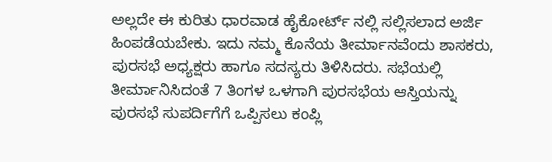ಅಲ್ಲದೇ ಈ ಕುರಿತು ಧಾರವಾಡ ಹೈಕೋರ್ಟ್ ನಲ್ಲಿ ಸಲ್ಲಿಸಲಾದ ಅರ್ಜಿ ಹಿಂಪಡೆಯಬೇಕು. ಇದು ನಮ್ಮ ಕೊನೆಯ ತೀರ್ಮಾನವೆಂದು ಶಾಸಕರು, ಪುರಸಭೆ ಅಧ್ಯಕ್ಷರು ಹಾಗೂ ಸದಸ್ಯರು ತಿಳಿಸಿದರು. ಸಭೆಯಲ್ಲಿ ತೀರ್ಮಾನಿಸಿದಂತೆ 7 ತಿಂಗಳ ಒಳಗಾಗಿ ಪುರಸಭೆಯ ಆಸ್ತಿಯನ್ನು ಪುರಸಭೆ ಸುಪರ್ದಿಗೆಗೆ ಒಪ್ಪಿಸಲು ಕಂಪ್ಲಿ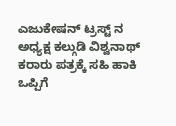ಎಜುಕೇಷನ್ ಟ್ರಸ್ಟ್ ನ ಅಧ್ಯಕ್ಷ ಕಲ್ಗುಡಿ ವಿಶ್ವನಾಥ್ ಕರಾರು ಪತ್ರಕ್ಕೆ ಸಹಿ ಹಾಕಿ ಒಪ್ಪಿಗೆ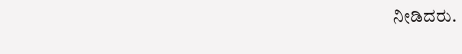ನೀಡಿದರು.